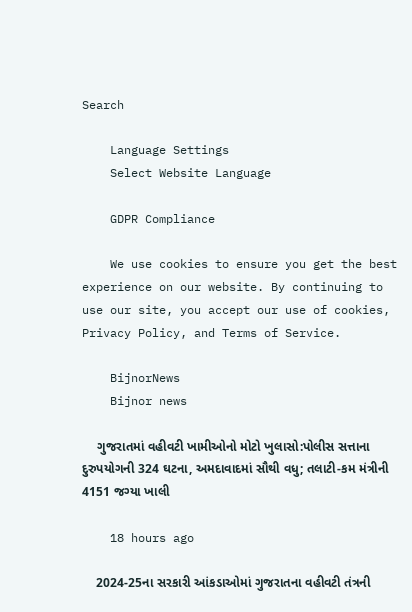Search

    Language Settings
    Select Website Language

    GDPR Compliance

    We use cookies to ensure you get the best experience on our website. By continuing to use our site, you accept our use of cookies, Privacy Policy, and Terms of Service.

    BijnorNews
    Bijnor news

    ગુજરાતમાં વહીવટી ખામીઓનો મોટો ખુલાસો:પોલીસ સત્તાના દુરુપયોગની 324 ઘટના, અમદાવાદમાં સૌથી વધુ; તલાટી-કમ મંત્રીની 4151 જગ્યા ખાલી

    18 hours ago

    2024-25ના સરકારી આંકડાઓમાં ગુજરાતના વહીવટી તંત્રની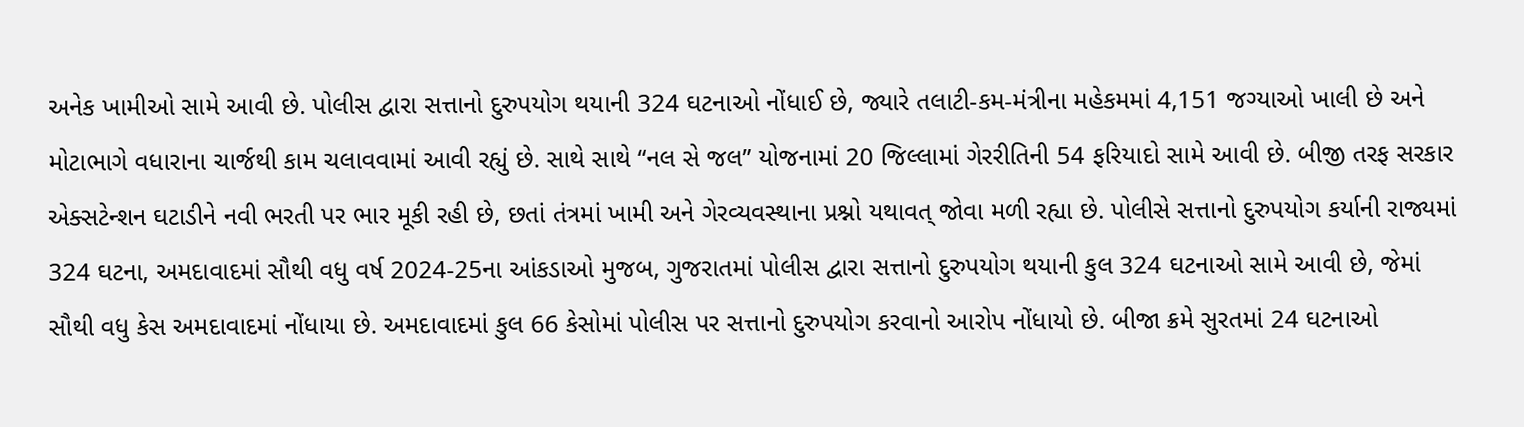અનેક ખામીઓ સામે આવી છે. પોલીસ દ્વારા સત્તાનો દુરુપયોગ થયાની 324 ઘટનાઓ નોંધાઈ છે, જ્યારે તલાટી-કમ-મંત્રીના મહેકમમાં 4,151 જગ્યાઓ ખાલી છે અને મોટાભાગે વધારાના ચાર્જથી કામ ચલાવવામાં આવી રહ્યું છે. સાથે સાથે “નલ સે જલ” યોજનામાં 20 જિલ્લામાં ગેરરીતિની 54 ફરિયાદો સામે આવી છે. બીજી તરફ સરકાર એક્સટેન્શન ઘટાડીને નવી ભરતી પર ભાર મૂકી રહી છે, છતાં તંત્રમાં ખામી અને ગેરવ્યવસ્થાના પ્રશ્નો યથાવત્ જોવા મળી રહ્યા છે. પોલીસે સત્તાનો દુરુપયોગ કર્યાની રાજ્યમાં 324 ઘટના, અમદાવાદમાં સૌથી વધુ વર્ષ 2024-25ના આંકડાઓ મુજબ, ગુજરાતમાં પોલીસ દ્વારા સત્તાનો દુરુપયોગ થયાની કુલ 324 ઘટનાઓ સામે આવી છે, જેમાં સૌથી વધુ કેસ અમદાવાદમાં નોંધાયા છે. અમદાવાદમાં કુલ 66 કેસોમાં પોલીસ પર સત્તાનો દુરુપયોગ કરવાનો આરોપ નોંધાયો છે. બીજા ક્રમે સુરતમાં 24 ઘટનાઓ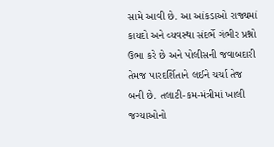સામે આવી છે. આ આંકડાઓ રાજ્યમાં કાયદો અને વ્યવસ્થા સંદર્ભે ગંભીર પ્રશ્નો ઉભા કરે છે અને પોલીસની જવાબદારી તેમજ પારદર્શિતાને લઈને ચર્ચા તેજ બની છે. તલાટી-કમ-મંત્રીમાં ખાલી જગ્યાઓનો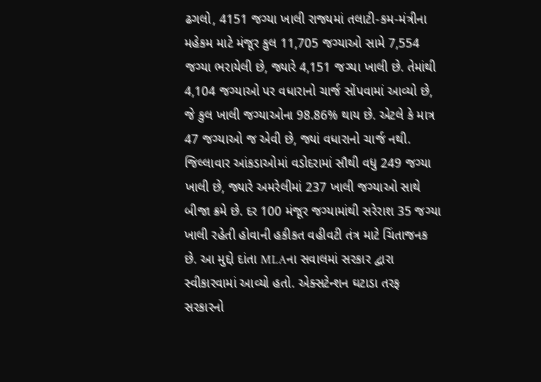ઢગલો, 4151 જગ્યા ખાલી રાજ્યમાં તલાટી-કમ-મંત્રીના મહેકમ માટે મંજૂર કુલ 11,705 જગ્યાઓ સામે 7,554 જગ્યા ભરાયેલી છે, જ્યારે 4,151 જગ્યા ખાલી છે. તેમાંથી 4,104 જગ્યાઓ પર વધારાનો ચાર્જ સોંપવામાં આવ્યો છે, જે કુલ ખાલી જગ્યાઓના 98.86% થાય છે. એટલે કે માત્ર 47 જગ્યાઓ જ એવી છે, જ્યાં વધારાનો ચાર્જ નથી. જિલ્લાવાર આંકડાઓમાં વડોદરામાં સૌથી વધુ 249 જગ્યા ખાલી છે, જ્યારે અમરેલીમાં 237 ખાલી જગ્યાઓ સાથે બીજા ક્રમે છે. દર 100 મંજૂર જગ્યામાંથી સરેરાશ 35 જગ્યા ખાલી રહેતી હોવાની હકીકત વહીવટી તંત્ર માટે ચિંતાજનક છે. આ મુદ્દો દાંતા MLAના સવાલમાં સરકાર દ્વારા સ્વીકારવામાં આવ્યો હતો. એક્સટેન્શન ઘટાડા તરફ સરકારનો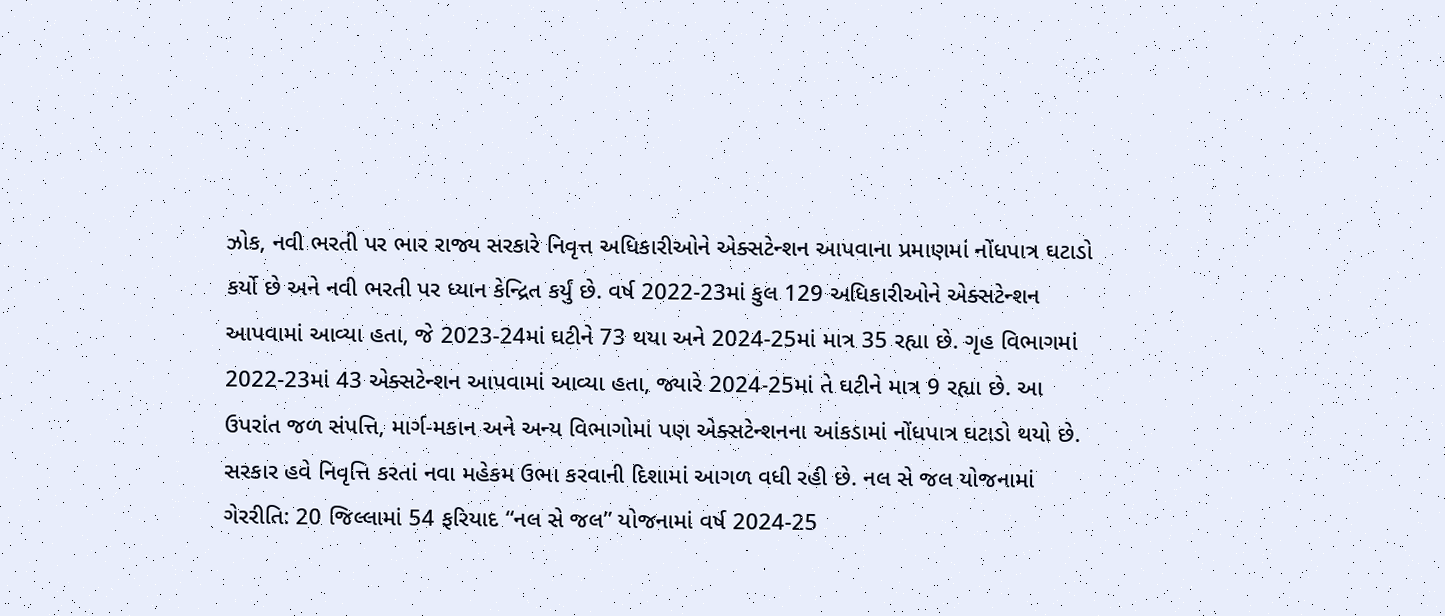ઝોક, નવી ભરતી પર ભાર રાજ્ય સરકારે નિવૃત્ત અધિકારીઓને એક્સટેન્શન આપવાના પ્રમાણમાં નોંધપાત્ર ઘટાડો કર્યો છે અને નવી ભરતી પર ધ્યાન કેન્દ્રિત કર્યું છે. વર્ષ 2022-23માં કુલ 129 અધિકારીઓને એક્સટેન્શન આપવામાં આવ્યા હતા, જે 2023-24માં ઘટીને 73 થયા અને 2024-25માં માત્ર 35 રહ્યા છે. ગૃહ વિભાગમાં 2022-23માં 43 એક્સટેન્શન આપવામાં આવ્યા હતા, જ્યારે 2024-25માં તે ઘટીને માત્ર 9 રહ્યા છે. આ ઉપરાંત જળ સંપત્તિ, માર્ગ-મકાન અને અન્ય વિભાગોમાં પણ એક્સટેન્શનના આંકડામાં નોંધપાત્ર ઘટાડો થયો છે. સરકાર હવે નિવૃત્તિ કરતાં નવા મહેકમ ઉભા કરવાની દિશામાં આગળ વધી રહી છે. નલ સે જલ યોજનામાં ગેરરીતિ: 20 જિલ્લામાં 54 ફરિયાદ “નલ સે જલ” યોજનામાં વર્ષ 2024-25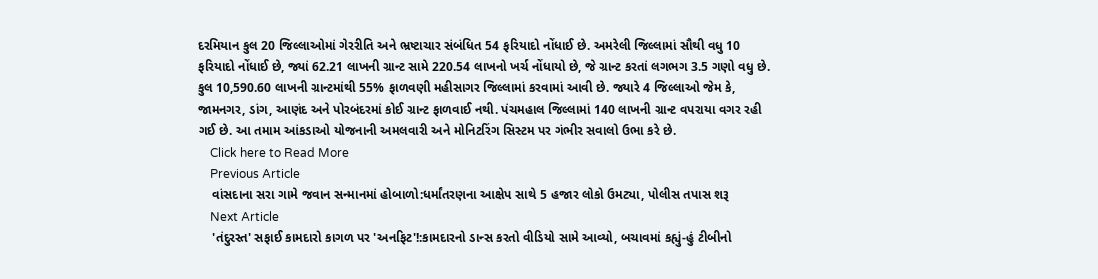દરમિયાન કુલ 20 જિલ્લાઓમાં ગેરરીતિ અને ભ્રષ્ટાચાર સંબંધિત 54 ફરિયાદો નોંધાઈ છે. અમરેલી જિલ્લામાં સૌથી વધુ 10 ફરિયાદો નોંધાઈ છે, જ્યાં 62.21 લાખની ગ્રાન્ટ સામે 220.54 લાખનો ખર્ચ નોંધાયો છે, જે ગ્રાન્ટ કરતાં લગભગ 3.5 ગણો વધુ છે. કુલ 10,590.60 લાખની ગ્રાન્ટમાંથી 55% ફાળવણી મહીસાગર જિલ્લામાં કરવામાં આવી છે. જ્યારે 4 જિલ્લાઓ જેમ કે, જામનગર, ડાંગ, આણંદ અને પોરબંદરમાં કોઈ ગ્રાન્ટ ફાળવાઈ નથી. પંચમહાલ જિલ્લામાં 140 લાખની ગ્રાન્ટ વપરાયા વગર રહી ગઈ છે. આ તમામ આંકડાઓ યોજનાની અમલવારી અને મોનિટરિંગ સિસ્ટમ પર ગંભીર સવાલો ઉભા કરે છે.
    Click here to Read More
    Previous Article
    વાંસદાના સરા ગામે જવાન સન્માનમાં હોબાળો:ધર્માંતરણના આક્ષેપ સાથે 5 હજાર લોકો ઉમટ્યા, પોલીસ તપાસ શરૂ
    Next Article
    'તંદુરસ્ત' સફાઈ કામદારો કાગળ પર 'અનફિટ'!:કામદારનો ડાન્સ કરતો વીડિયો સામે આવ્યો, બચાવમાં કહ્યું-હું ટીબીનો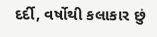દર્દી, વર્ષોથી કલાકાર છું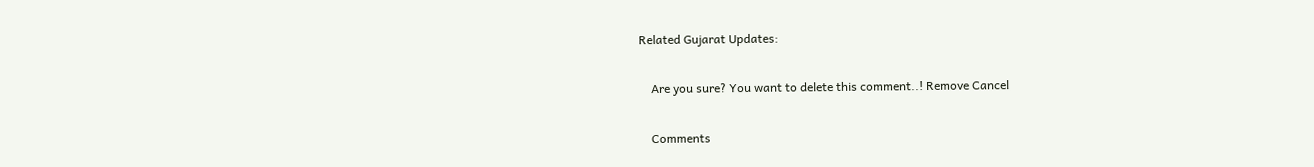Related Gujarat Updates:

    Are you sure? You want to delete this comment..! Remove Cancel

    Comments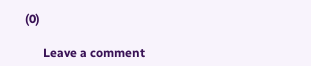(0)

      Leave a comment